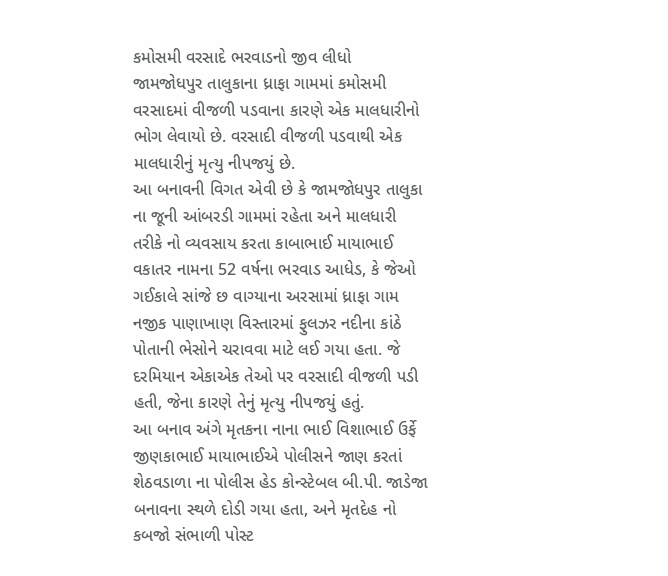કમોસમી વરસાદે ભરવાડનો જીવ લીધો
જામજોધપુર તાલુકાના ધ્રાફા ગામમાં કમોસમી વરસાદમાં વીજળી પડવાના કારણે એક માલધારીનો ભોગ લેવાયો છે. વરસાદી વીજળી પડવાથી એક માલધારીનું મૃત્યુ નીપજયું છે.
આ બનાવની વિગત એવી છે કે જામજોધપુર તાલુકા ના જૂની આંબરડી ગામમાં રહેતા અને માલધારી તરીકે નો વ્યવસાય કરતા કાબાભાઈ માયાભાઈ વકાતર નામના 52 વર્ષના ભરવાડ આધેડ, કે જેઓ ગઈકાલે સાંજે છ વાગ્યાના અરસામાં ધ્રાફા ગામ નજીક પાણાખાણ વિસ્તારમાં ફુલઝર નદીના કાંઠે પોતાની ભેસોને ચરાવવા માટે લઈ ગયા હતા. જે દરમિયાન એકાએક તેઓ પર વરસાદી વીજળી પડી હતી, જેના કારણે તેનું મૃત્યુ નીપજયું હતું.
આ બનાવ અંગે મૃતકના નાના ભાઈ વિશાભાઈ ઉર્ફે જીણકાભાઈ માયાભાઈએ પોલીસને જાણ કરતાં શેઠવડાળા ના પોલીસ હેડ કોન્સ્ટેબલ બી.પી. જાડેજા બનાવના સ્થળે દોડી ગયા હતા, અને મૃતદેહ નો કબજો સંભાળી પોસ્ટ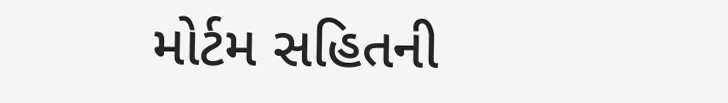મોર્ટમ સહિતની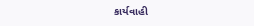કાર્યવાહી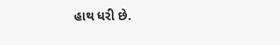હાથ ધરી છે.